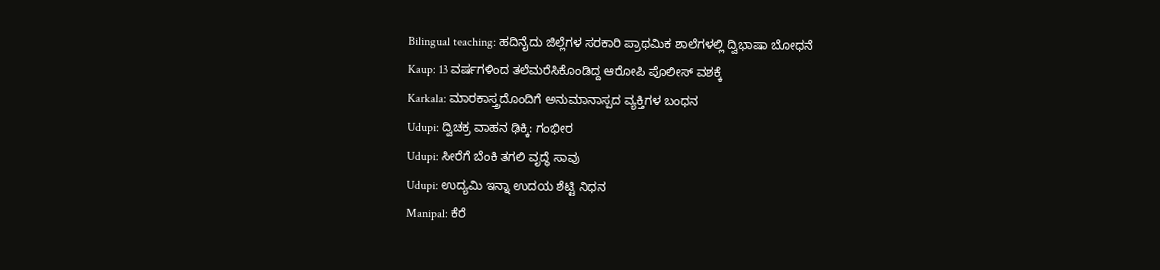Bilingual teaching: ಹದಿನೈದು ಜಿಲ್ಲೆಗಳ ಸರಕಾರಿ ಪ್ರಾಥಮಿಕ ಶಾಲೆಗಳಲ್ಲಿ ದ್ವಿಭಾಷಾ ಬೋಧನೆ
Kaup: 13 ವರ್ಷಗಳಿಂದ ತಲೆಮರೆಸಿಕೊಂಡಿದ್ದ ಆರೋಪಿ ಪೊಲೀಸ್ ವಶಕ್ಕೆ
Karkala: ಮಾರಕಾಸ್ತ್ರದೊಂದಿಗೆ ಅನುಮಾನಾಸ್ಪದ ವ್ಯಕ್ತಿಗಳ ಬಂಧನ
Udupi: ದ್ವಿಚಕ್ರ ವಾಹನ ಢಿಕ್ಕಿ: ಗಂಭೀರ
Udupi: ಸೀರೆಗೆ ಬೆಂಕಿ ತಗಲಿ ವೃದ್ಧೆ ಸಾವು
Udupi: ಉದ್ಯಮಿ ಇನ್ನಾ ಉದಯ ಶೆಟ್ಟಿ ನಿಧನ
Manipal: ಕೆರೆ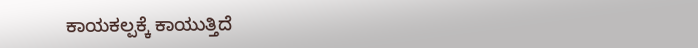ಕಾಯಕಲ್ಪಕ್ಕೆ ಕಾಯುತ್ತಿದೆ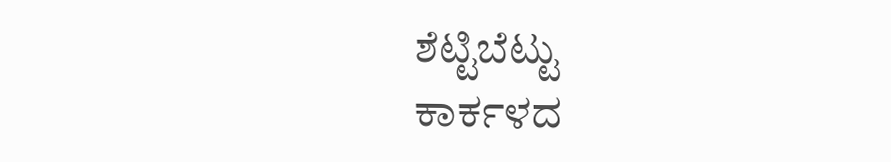ಶೆಟ್ಟಿಬೆಟ್ಟು
ಕಾರ್ಕಳದ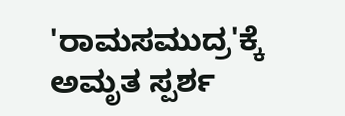'ರಾಮಸಮುದ್ರ'ಕ್ಕೆ ಅಮೃತ ಸ್ಪರ್ಶ